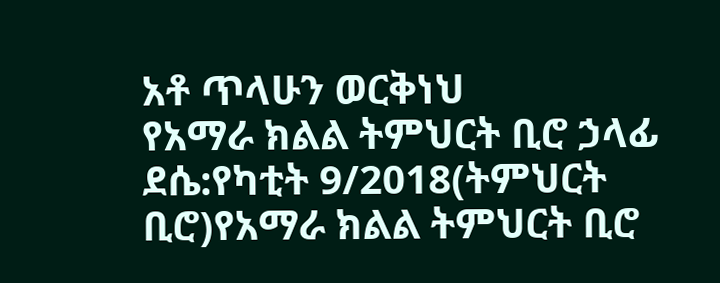አቶ ጥላሁን ወርቅነህ
የአማራ ክልል ትምህርት ቢሮ ኃላፊ
ደሴ:የካቲት 9/2018(ትምህርት ቢሮ)የአማራ ክልል ትምህርት ቢሮ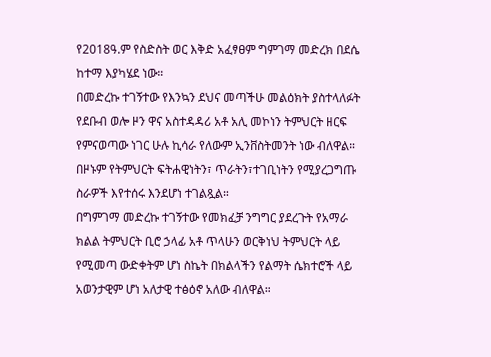የ2018ዓ.ም የስድስት ወር እቅድ አፈፃፀም ግምገማ መድረክ በደሴ ከተማ እያካሄደ ነው።
በመድረኩ ተገኝተው የእንኳን ደህና መጣችሁ መልዕክት ያስተላለፉት የደቡብ ወሎ ዞን ዋና አስተዳዳሪ አቶ አሊ መኮነን ትምህርት ዘርፍ የምናወጣው ነገር ሁሉ ኪሳራ የለውም ኢንቨስትመንት ነው ብለዋል። በዞኑም የትምህርት ፍትሐዊነትን፣ ጥራትን፣ተገቢነትን የሚያረጋግጡ ስራዎች እየተሰሩ እንደሆነ ተገልጿል።
በግምገማ መድረኩ ተገኝተው የመክፈቻ ንግግር ያደረጉት የአማራ ክልል ትምህርት ቢሮ ኃላፊ አቶ ጥላሁን ወርቅነህ ትምህርት ላይ የሚመጣ ውድቀትም ሆነ ስኬት በክልላችን የልማት ሴክተሮች ላይ አወንታዊም ሆነ አለታዊ ተፅዕኖ አለው ብለዋል።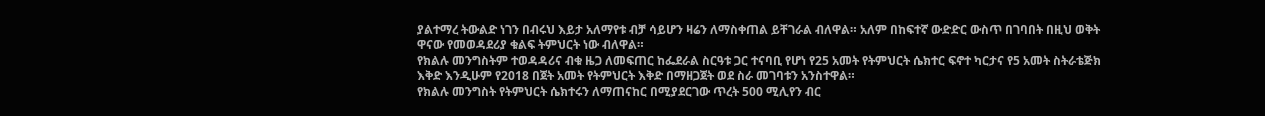ያልተማረ ትውልድ ነገን በብሩህ እይታ አለማየቱ ብቻ ሳይሆን ዛሬን ለማስቀጠል ይቸገራል ብለዋል። አለም በከፍተኛ ውድድር ውስጥ በገባበት በዚህ ወቅት ዋናው የመወዳደሪያ ቁልፍ ትምህርት ነው ብለዋል።
የክልሉ መንግስትም ተወዳዳሪና ብቁ ዜጋ ለመፍጠር ከፌደራል ስርዓቱ ጋር ተናባቢ የሆነ የ25 አመት የትምህርት ሴክተር ፍኖተ ካርታና የ5 አመት ስትራቴጅክ እቅድ እንዲሁም የ2018 በጀት አመት የትምህርት እቅድ በማዘጋጀት ወደ ስራ መገባቱን አንስተዋል።
የክልሉ መንግስት የትምህርት ሴክተሩን ለማጠናከር በሚያደርገው ጥረት 500 ሚሊየን ብር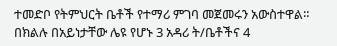ተመድቦ የትምህርት ቤቶች የተማሪ ምገባ መጀመሩን አውስተዋል።
በክልሉ በአይነታቸው ሌዩ የሆኑ 3 አዳሪ ት/ቤቶችና 4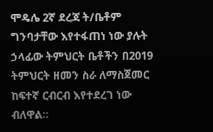ሞዴሌ 2ኛ ደረጃ ት/ቤቶም ግንባታቸው እየተፋጠነ ነው ያሉት ኃላፊው ትምህርት ቤቶችን በ2019 ትምህርት ዘመን ስራ ለማስጀመር ከፍተኛ ርብርብ እየተደረገ ነው ብለዋል።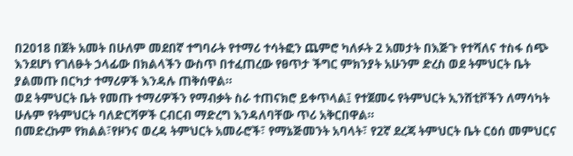በ2018 በጀት አመት በሁለም መደበኛ ተግባራት የተማሪ ተሳትፎን ጨምሮ ካለፉት 2 አመታት በእጅጉ የተሻለና ተስፋ ሰጭ እንደሆነ የገለፁት ኃላፊው በክልላችን ውስጥ በተፈጠረው የፀጥታ ችግር ምክንያት አሁንም ድረስ ወደ ትምህርት ቤት ያልመጡ በርካታ ተማሪዎች እንዳሉ ጠቅሰዋል።
ወደ ትምህርት ቤት የመጡ ተማሪዎችን የማብቃት ስራ ተጠናክሮ ይቀጥላል፤ የተጀመሩ የትምህርት ኢንሸቲቮችን ለማሳካት ሁሉም የትምህርት ባለድርሻዎች ርብርብ ማድረግ እንዳለባቸው ጥሪ አቅርበዋል።
በመድረኩም የክልል፣የዞንና ወረዳ ትምህርት አመራሮች፣ የማኔጅመንት አባላት፣ የ2ኛ ደረጃ ትምህርት ቤት ርዕሰ መምህርና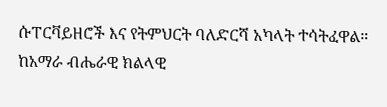ሱፐርቫይዘሮች እና የትምህርት ባለድርሻ አካላት ተሳትፈዋል።
ከአማራ ብሔራዊ ክልላዊ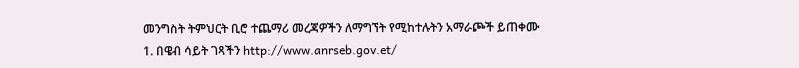መንግስት ትምህርት ቢሮ ተጨማሪ መረጃዎችን ለማግኘት የሚከተሉትን አማራጮች ይጠቀሙ
1. በዌብ ሳይት ገጻችን http://www.anrseb.gov.et/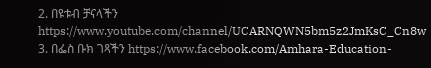2. በዩቱብ ቻናላችን https://www.youtube.com/channel/UCARNQWN5bm5z2JmKsC_Cn8w
3. በፌስ ቡክ ገጻችን https://www.facebook.com/Amhara-Education-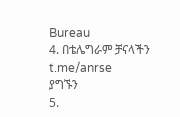Bureau
4. በቴሌግራም ቻናላችን t.me/anrse
ያግኙን
5.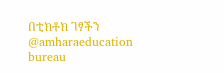በቲክቶክ ገፃችን @amharaeducation bureau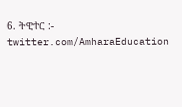6. ትዊተር :- twitter.com/AmharaEducation